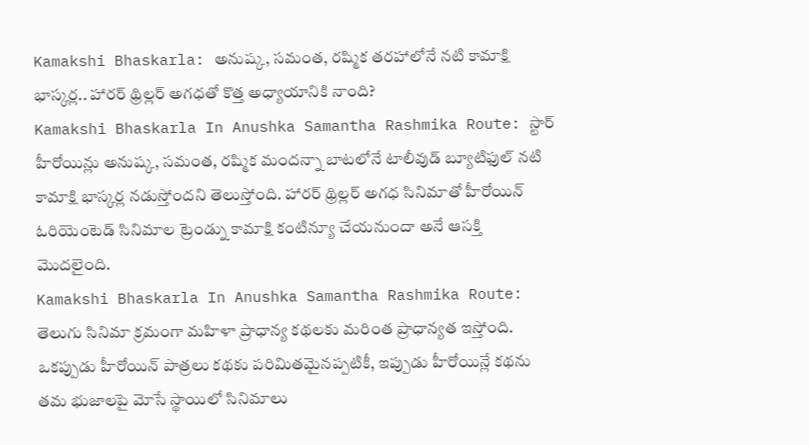Kamakshi Bhaskarla: అనుష్క, సమంత, రష్మిక తరహాలోనే నటి కామాక్షి భాస్కర్ల.. హారర్ థ్రిల్లర్ అగధతో కొత్త అధ్యాయానికి నాంది?
Kamakshi Bhaskarla In Anushka Samantha Rashmika Route: స్టార్ హీరోయిన్లు అనుష్క, సమంత, రష్మిక మందన్నా బాటలోనే టాలీవుడ్ బ్యూటిఫుల్ నటి కామాక్షి భాస్కర్ల నడుస్తోందని తెలుస్తోంది. హారర్ థ్రిల్లర్ అగధ సినిమాతో హీరోయిన్ ఓరియెంటెడ్ సినిమాల ట్రెండ్ను కామాక్షి కంటిన్యూ చేయనుందా అనే ఆసక్తి మొదలైంది.
Kamakshi Bhaskarla In Anushka Samantha Rashmika Route: తెలుగు సినిమా క్రమంగా మహిళా ప్రాధాన్య కథలకు మరింత ప్రాధాన్యత ఇస్తోంది. ఒకప్పుడు హీరోయిన్ పాత్రలు కథకు పరిమితమైనప్పటికీ, ఇప్పుడు హీరోయిన్లే కథను తమ భుజాలపై మోసే స్థాయిలో సినిమాలు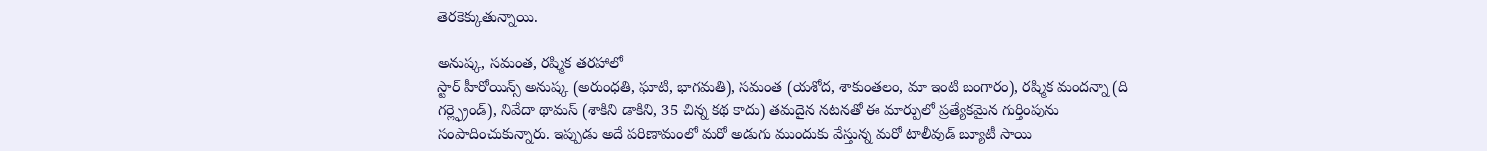తెరకెక్కుతున్నాయి.

అనుష్క, సమంత, రష్మిక తరహాలో
స్టార్ హీరోయిన్స్ అనుష్క (అరుంధతి, ఘాటి, భాగమతి), సమంత (యశోద, శాకుంతలం, మా ఇంటి బంగారం), రష్మిక మందన్నా (ది గర్ల్ఫ్రెండ్), నివేదా థామస్ (శాకిని డాకిని, 35 చిన్న కథ కాదు) తమదైన నటనతో ఈ మార్పులో ప్రత్యేకమైన గుర్తింపును సంపాదించుకున్నారు. ఇప్పుడు అదే పరిణామంలో మరో అడుగు ముందుకు వేస్తున్న మరో టాలీవుడ్ బ్యూటీ సాయి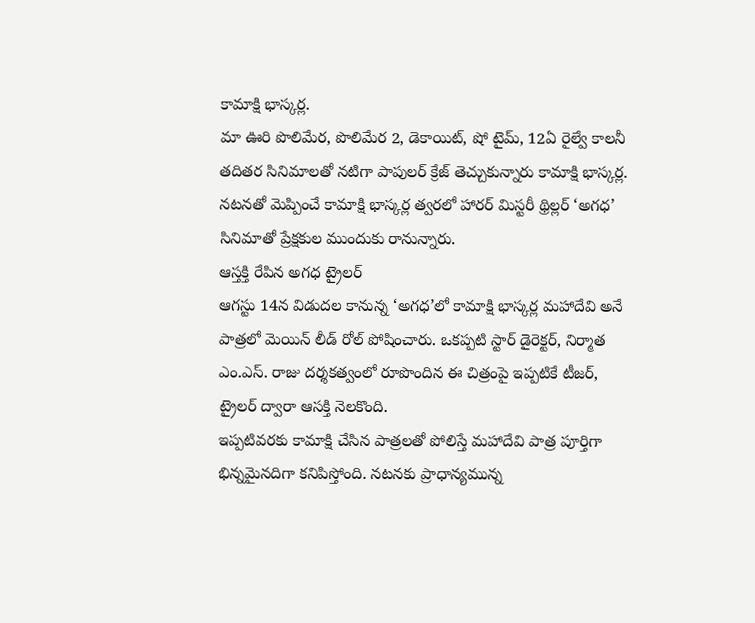కామాక్షి భాస్కర్ల.
మా ఊరి పొలిమేర, పొలిమేర 2, డెకాయిట్, షో టైమ్, 12ఏ రైల్వే కాలనీ తదితర సినిమాలతో నటిగా పాపులర్ క్రేజ్ తెచ్చుకున్నారు కామాక్షి భాస్కర్ల. నటనతో మెప్పించే కామాక్షి భాస్కర్ల త్వరలో హారర్ మిస్టరీ థ్రిల్లర్ ‘అగధ’ సినిమాతో ప్రేక్షకుల ముందుకు రానున్నారు.
ఆస్తక్తి రేపిన అగధ ట్రైలర్
ఆగస్టు 14న విడుదల కానున్న ‘అగధ’లో కామాక్షి భాస్కర్ల మహాదేవి అనే పాత్రలో మెయిన్ లీడ్ రోల్ పోషించారు. ఒకప్పటి స్టార్ డైరెక్టర్, నిర్మాత ఎం.ఎస్. రాజు దర్శకత్వంలో రూపొందిన ఈ చిత్రంపై ఇప్పటికే టీజర్, ట్రైలర్ ద్వారా ఆసక్తి నెలకొంది.
ఇప్పటివరకు కామాక్షి చేసిన పాత్రలతో పోలిస్తే మహాదేవి పాత్ర పూర్తిగా భిన్నమైనదిగా కనిపిస్తోంది. నటనకు ప్రాధాన్యమున్న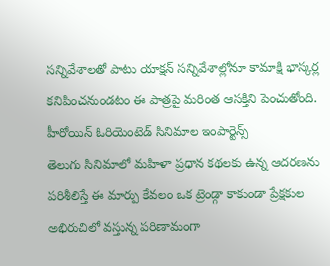సన్నివేశాలతో పాటు యాక్షన్ సన్నివేశాల్లోనూ కామాక్షి భాస్కర్ల కనిపించనుండటం ఈ పాత్రపై మరింత ఆసక్తిని పెంచుతోంది.
హీరోయిన్ ఓరియెంటెడ్ సినిమాల ఇంపార్టెన్స్
తెలుగు సినిమాలో మహిళా ప్రధాన కథలకు ఉన్న ఆదరణను పరిశీలిస్తే ఈ మార్పు కేవలం ఒక ట్రెండ్గా కాకుండా ప్రేక్షకుల అభిరుచిలో వస్తున్న పరిణామంగా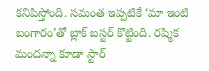కనిపిస్తోంది. సమంత ఇప్పటికే ‘మా ఇంటి బంగారం’తో బ్లాక్ బస్టర్ కొట్టింది. రష్మిక మందన్నా కూడా స్టార్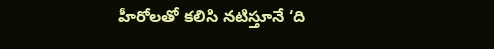హీరోలతో కలిసి నటిస్తూనే ‘ది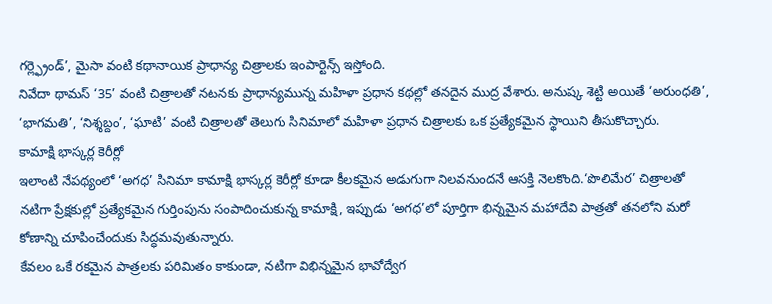గర్ల్ఫ్రెండ్’, మైసా వంటి కథానాయిక ప్రాధాన్య చిత్రాలకు ఇంపార్టెన్స్ ఇస్తోంది.
నివేదా థామస్ ‘35’ వంటి చిత్రాలతో నటనకు ప్రాధాన్యమున్న మహిళా ప్రధాన కథల్లో తనదైన ముద్ర వేశారు. అనుష్క శెట్టి అయితే ‘అరుంధతి’, ‘భాగమతి’, ‘నిశ్శబ్దం’, ‘ఘాటి’ వంటి చిత్రాలతో తెలుగు సినిమాలో మహిళా ప్రధాన చిత్రాలకు ఒక ప్రత్యేకమైన స్థాయిని తీసుకొచ్చారు.
కామాక్షి భాస్కర్ల కెరీర్లో
ఇలాంటి నేపథ్యంలో ‘అగధ’ సినిమా కామాక్షి భాస్కర్ల కెరీర్లో కూడా కీలకమైన అడుగుగా నిలవనుందనే ఆసక్తి నెలకొంది.‘పొలిమేర’ చిత్రాలతో నటిగా ప్రేక్షకుల్లో ప్రత్యేకమైన గుర్తింపును సంపాదించుకున్న కామాక్షి, ఇప్పుడు ‘అగధ’లో పూర్తిగా భిన్నమైన మహాదేవి పాత్రతో తనలోని మరో కోణాన్ని చూపించేందుకు సిద్ధమవుతున్నారు.
కేవలం ఒకే రకమైన పాత్రలకు పరిమితం కాకుండా, నటిగా విభిన్నమైన భావోద్వేగ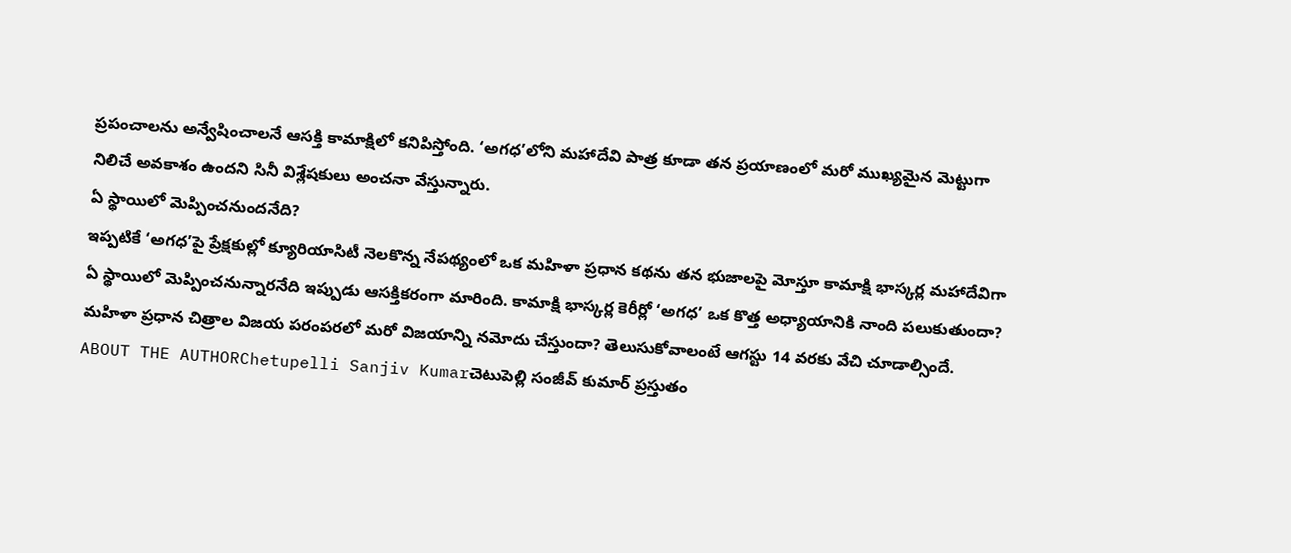ప్రపంచాలను అన్వేషించాలనే ఆసక్తి కామాక్షిలో కనిపిస్తోంది. ‘అగధ’లోని మహాదేవి పాత్ర కూడా తన ప్రయాణంలో మరో ముఖ్యమైన మెట్టుగా నిలిచే అవకాశం ఉందని సినీ విశ్లేషకులు అంచనా వేస్తున్నారు.
ఏ స్థాయిలో మెప్పించనుందనేది?
ఇప్పటికే ‘అగధ’పై ప్రేక్షకుల్లో క్యూరియాసిటీ నెలకొన్న నేపథ్యంలో ఒక మహిళా ప్రధాన కథను తన భుజాలపై మోస్తూ కామాక్షి భాస్కర్ల మహాదేవిగా ఏ స్థాయిలో మెప్పించనున్నారనేది ఇప్పుడు ఆసక్తికరంగా మారింది. కామాక్షి భాస్కర్ల కెరీర్లో ‘అగధ’ ఒక కొత్త అధ్యాయానికి నాంది పలుకుతుందా? మహిళా ప్రధాన చిత్రాల విజయ పరంపరలో మరో విజయాన్ని నమోదు చేస్తుందా? తెలుసుకోవాలంటే ఆగస్టు 14 వరకు వేచి చూడాల్సిందే.
ABOUT THE AUTHORChetupelli Sanjiv Kumarచెటుపెల్లి సంజీవ్ కుమార్ ప్రస్తుతం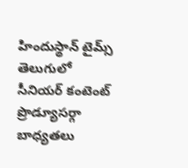హిందుస్థాన్ టైమ్స్ తెలుగులో సీనియర్ కంటెంట్ ప్రొడ్యూసర్గా బాధ్యతలు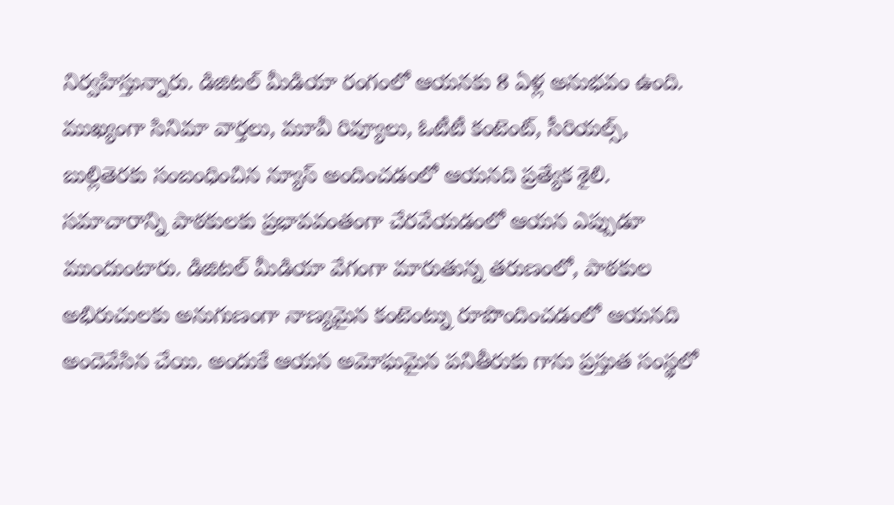నిర్వహిస్తున్నారు. డిజిటల్ మీడియా రంగంలో ఆయనకు 8 ఏళ్ల అనుభవం ఉంది. ముఖ్యంగా సినిమా వార్తలు, మూవీ రివ్యూలు, ఓటీటీ కంటెంట్, సీరియల్స్, బుల్లితెరకు సంబంధించిన న్యూస్ అందించడంలో ఆయనది ప్రత్యేక శైలి. సమాచారాన్ని పాఠకులకు ప్రభావవంతంగా చేరవేయడంలో ఆయన ఎప్పుడూ ముందుంటారు. డిజిటల్ మీడియా వేగంగా మారుతున్న తరుణంలో, పాఠకుల అభిరుచులకు అనుగుణంగా నాణ్యమైన కంటెంట్ను రూపొందించడంలో ఆయనది అందెవేసిన చేయి. అందుకే ఆయన అమోఘమైన పనితీరుకు గాను ప్రస్తుత సంస్థలో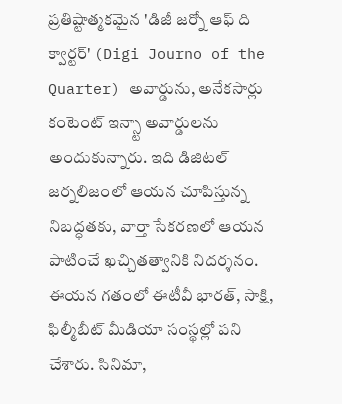ప్రతిష్టాత్మకమైన 'డిజీ జర్నో ఆఫ్ ది క్వార్టర్' (Digi Journo of the Quarter) అవార్డును, అనేకసార్లు కంటెంట్ ఇన్స్టా అవార్డులను అందుకున్నారు. ఇది డిజిటల్ జర్నలిజంలో ఆయన చూపిస్తున్న నిబద్ధతకు, వార్తా సేకరణలో ఆయన పాటించే ఖచ్చితత్వానికి నిదర్శనం. ఈయన గతంలో ఈటీవీ భారత్, సాక్షి, ఫిల్మీబీట్ మీడియా సంస్థల్లో పని చేశారు. సినిమా,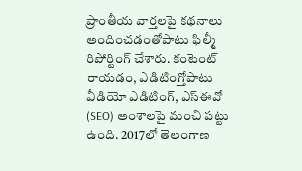ప్రాంతీయ వార్తలపై కథనాలు అందించడంతోపాటు ఫిల్మీ రిపోర్టింగ్ చేశారు. కంటెంట్ రాయడం, ఎడిటింగ్తోపాటు వీడియో ఎడిటింగ్, ఎస్ఈవో (SEO) అంశాలపై మంచి పట్టు ఉంది. 2017లో తెలంగాణ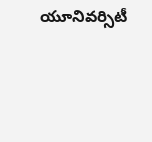యూనివర్సిటీ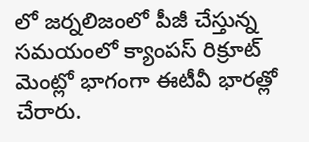లో జర్నలిజంలో పీజీ చేస్తున్న సమయంలో క్యాంపస్ రిక్రూట్ మెంట్లో భాగంగా ఈటీవీ భారత్లో చేరారు.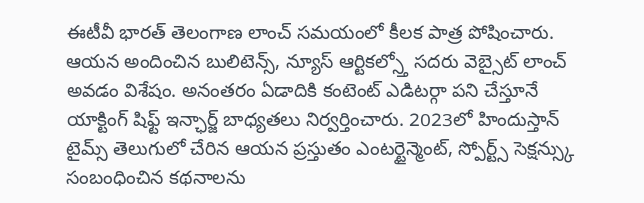ఈటీవీ భారత్ తెలంగాణ లాంచ్ సమయంలో కీలక పాత్ర పోషించారు. ఆయన అందించిన బులిటెన్స్, న్యూస్ ఆర్టికల్స్తో సదరు వెబ్సైట్ లాంచ్ అవడం విశేషం. అనంతరం ఏడాదికి కంటెంట్ ఎడిటర్గా పని చేస్తూనే యాక్టింగ్ షిఫ్ట్ ఇన్ఛార్జ్ బాధ్యతలు నిర్వర్తించారు. 2023లో హిందుస్తాన్ టైమ్స్ తెలుగులో చేరిన ఆయన ప్రస్తుతం ఎంటర్టైన్మెంట్, స్పోర్ట్స్ సెక్షన్స్కు సంబంధించిన కథనాలను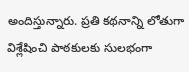అందిస్తున్నారు. ప్రతి కథనాన్ని లోతుగా విశ్లేషించి పాఠకులకు సులభంగా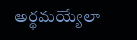అర్థమయ్యేలా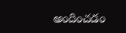అందించడం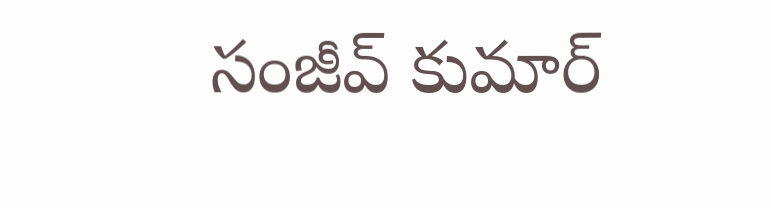సంజీవ్ కుమార్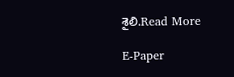శైలి.Read More

E-Paper